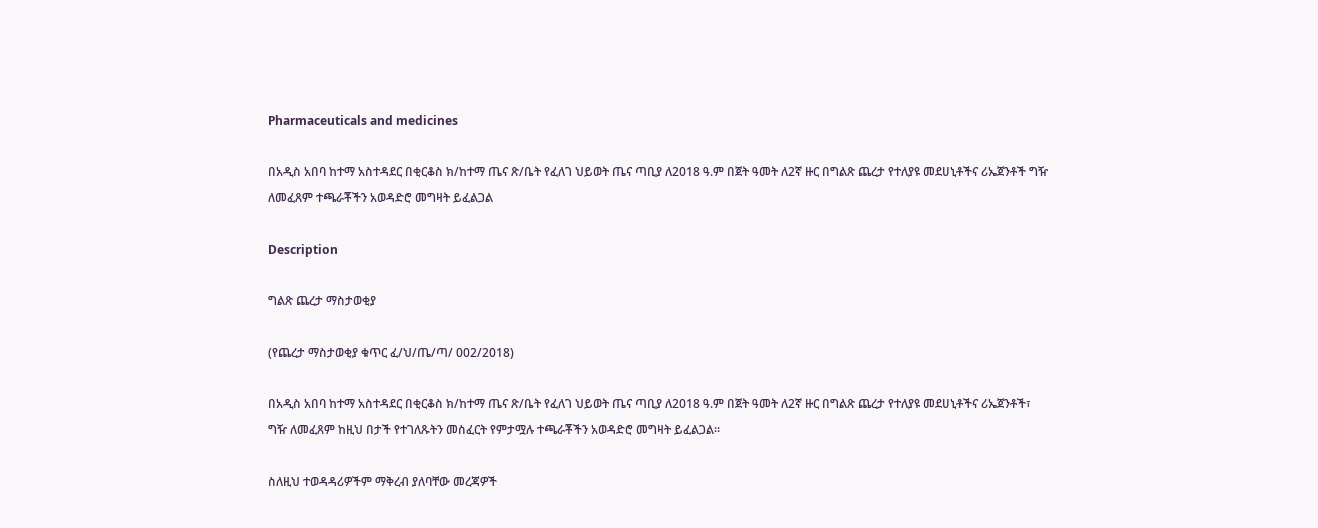Pharmaceuticals and medicines

በአዲስ አበባ ከተማ አስተዳደር በቂርቆስ ክ/ከተማ ጤና ጽ/ቤት የፈለገ ህይወት ጤና ጣቢያ ለ2018 ዓ.ም በጀት ዓመት ለ2ኛ ዙር በግልጽ ጨረታ የተለያዩ መደሀኒቶችና ሪኤጀንቶች ግዥ ለመፈጸም ተጫራቾችን አወዳድሮ መግዛት ይፈልጋል

Description

ግልጽ ጨረታ ማስታወቂያ

(የጨረታ ማስታወቂያ ቁጥር ፈ/ህ/ጤ/ጣ/ 002/2018)

በአዲስ አበባ ከተማ አስተዳደር በቂርቆስ ክ/ከተማ ጤና ጽ/ቤት የፈለገ ህይወት ጤና ጣቢያ ለ2018 ዓ.ም በጀት ዓመት ለ2ኛ ዙር በግልጽ ጨረታ የተለያዩ መደሀኒቶችና ሪኤጀንቶች፣ ግዥ ለመፈጸም ከዚህ በታች የተገለጹትን መስፈርት የምታሟሉ ተጫራቾችን አወዳድሮ መግዛት ይፈልጋል።

ስለዚህ ተወዳዳሪዎችም ማቅረብ ያለባቸው መረጃዎች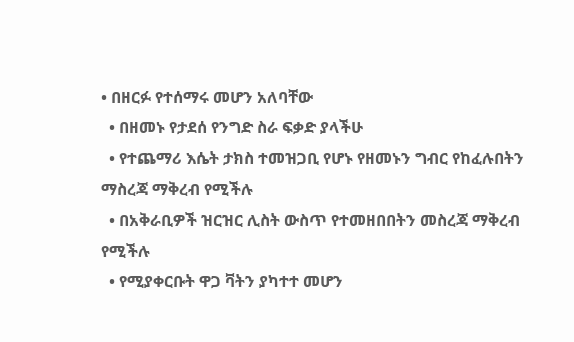• በዘርፉ የተሰማሩ መሆን አለባቸው
  • በዘመኑ የታደሰ የንግድ ስራ ፍቃድ ያላችሁ
  • የተጨማሪ እሴት ታክስ ተመዝጋቢ የሆኑ የዘመኑን ግብር የከፈሉበትን ማስረጃ ማቅረብ የሚችሉ
  • በአቅራቢዎች ዝርዝር ሊስት ውስጥ የተመዘበበትን መስረጃ ማቅረብ የሚችሉ
  • የሚያቀርቡት ዋጋ ቫትን ያካተተ መሆን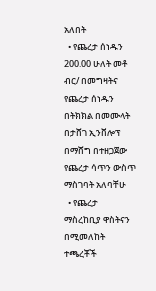አለበት
  • የጨረታ ሰነዱን 200.00 ሁለት መቶ ብር/ በመግዛትና የጨረታ ሰነዱን በትክክል በመሙላት በታሸገ ኢንቨሎፕ በማሸግ በተዘጋጀው የጨረታ ሳጥን ውስጥ ማስገባት አለባቸሁ
  • የጨረታ ማስረከቢያ ዋስትናን በሚመለከት ተጫረቾች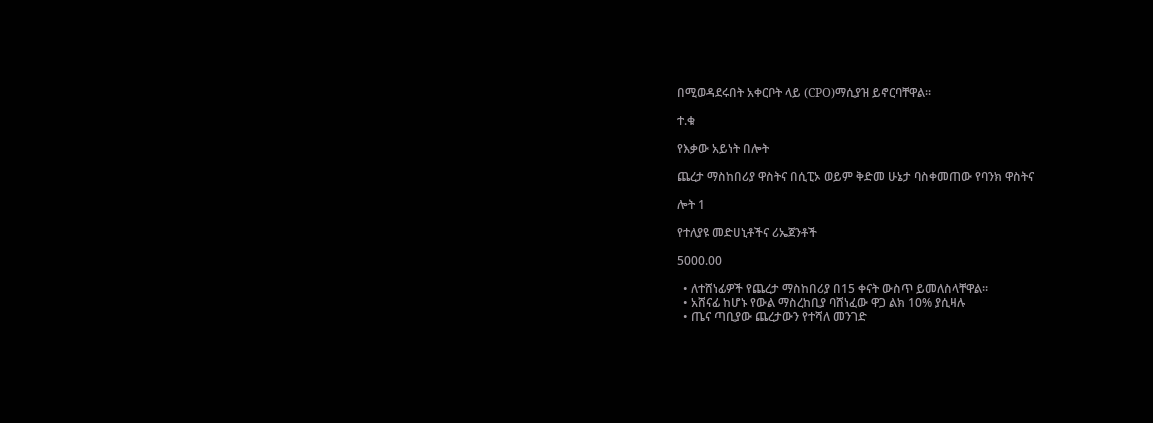በሚወዳደሩበት አቀርቦት ላይ (CPO)ማሲያዝ ይኖርባቸዋል።

ተ.ቁ

የእቃው አይነት በሎት

ጨረታ ማስከበሪያ ዋስትና በሲፒኦ ወይም ቅድመ ሁኔታ ባስቀመጠው የባንክ ዋስትና

ሎት 1

የተለያዩ መድሀኒቶችና ሪኤጀንቶች

5000.00

  • ለተሸነፊዎች የጨረታ ማስከበሪያ በ15 ቀናት ውስጥ ይመለስላቸዋል።
  • አሸናፊ ከሆኑ የውል ማስረከቢያ ባሸነፈው ዋጋ ልክ 10% ያሲዛሉ
  • ጤና ጣቢያው ጨረታውን የተሻለ መንገድ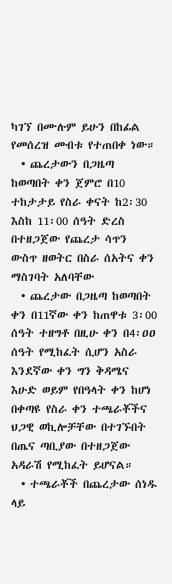ካገኘ በሙሉም ይሁን በከፊል የመሰረዝ መብቱ የተጠበቀ ነው።
  • ጨረታውን በጋዜጣ ከወጣበት ቀን ጀምሮ በ10 ተከታታይ የስራ ቀናት ከ2፡30 እስከ 11፡00 ሰዓት ድረስ በተዘጋጀው የጨረታ ሳጥን ውስጥ ዘወትር በስራ ሰአትና ቀን ማስገባት አለባቸው
  • ጨረታው በጋዜጣ ከወጣበት ቀን በ11ኛው ቀን ከጠዋቱ 3፡00 ሰዓት ተዘግቶ በዚሁ ቀን በ4፡ዐዐ ሰዓት የሚከፈት ሲሆን አስራ እንደኛው ቀን ግን ቅዳሜና እሁድ ወይም የበዓላት ቀን ከሆነ በቀጣዩ የስራ ቀን ተጫራቾችና ህጋዊ ወኪሎቻቸው በተገኙበት በጤና ጣቢያው በተዘጋጀው አዳራሽ የሚከፈት ይሆናል።
  • ተጫራቾች በጨረታው ሰነዱ ላይ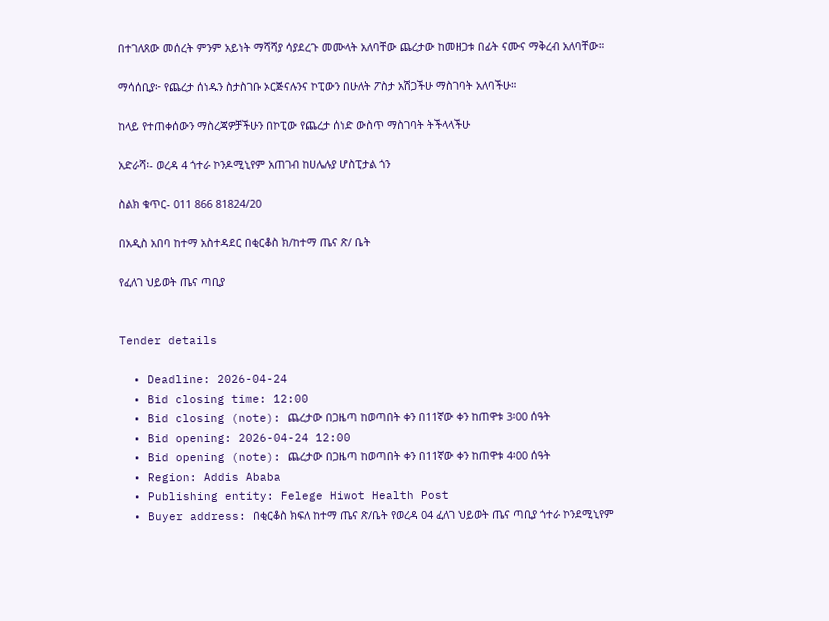በተገለጸው መሰረት ምንም አይነት ማሻሻያ ሳያደረጉ መሙላት አለባቸው ጨረታው ከመዘጋቱ በፊት ናሙና ማቅረብ አለባቸው።

ማሳሰቢያ፦ የጨረታ ሰነዱን ስታስገቡ ኦርጅናሉንና ኮፒውን በሁለት ፖስታ አሽጋችሁ ማስገባት አለባችሁ።

ከላይ የተጠቀሰውን ማስረጃዎቻችሁን በኮፒው የጨረታ ሰነድ ውስጥ ማስገባት ትችላላችሁ

አድራሻ፡- ወረዳ 4 ጎተራ ኮንዶሚኒየም አጠገብ ከሀሌሉያ ሆስፒታል ጎን

ስልክ ቁጥር- 011 866 81824/20

በአዲስ አበባ ከተማ አስተዳደር በቂርቆስ ክ/ከተማ ጤና ጽ/ ቤት

የፈለገ ህይወት ጤና ጣቢያ


Tender details

  • Deadline: 2026-04-24
  • Bid closing time: 12:00
  • Bid closing (note): ጨረታው በጋዜጣ ከወጣበት ቀን በ11ኛው ቀን ከጠዋቱ 3፡00 ሰዓት
  • Bid opening: 2026-04-24 12:00
  • Bid opening (note): ጨረታው በጋዜጣ ከወጣበት ቀን በ11ኛው ቀን ከጠዋቱ 4፡00 ሰዓት
  • Region: Addis Ababa
  • Publishing entity: Felege Hiwot Health Post
  • Buyer address: በቂርቆስ ክፍለ ከተማ ጤና ጽ/ቤት የወረዳ 04 ፈለገ ህይወት ጤና ጣቢያ ጎተራ ኮንደሚኒየም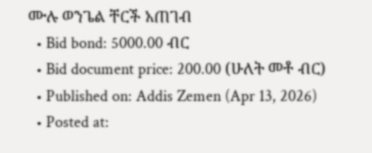ሙሉ ወንጌል ቸርች አጠገብ
  • Bid bond: 5000.00 ብር
  • Bid document price: 200.00 (ሁለት መቶ ብር)
  • Published on: Addis Zemen (Apr 13, 2026)
  • Posted at: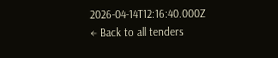2026-04-14T12:16:40.000Z
← Back to all tenders